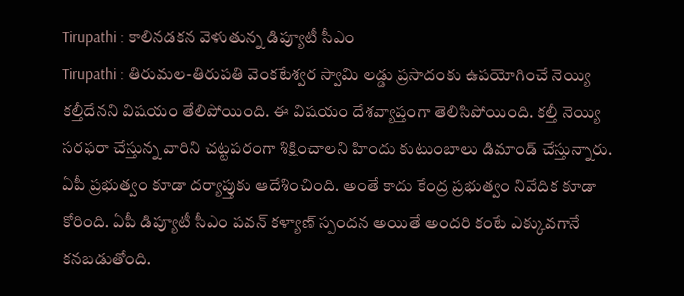Tirupathi : కాలినడకన వెళుతున్న డిప్యూటీ సీఎం
Tirupathi : తిరుమల-తిరుపతి వెంకటేశ్వర స్వామి లడ్డు ప్రసాదంకు ఉపయోగించే నెయ్యి కల్తీదేనని విషయం తేలిపోయింది. ఈ విషయం దేశవ్యాప్తంగా తెలిసిపోయింది. కల్తీ నెయ్యి సరఫరా చేస్తున్న వారిని చట్టపరంగా శిక్షించాలని హిందు కుటుంబాలు డిమాండ్ చేస్తున్నారు. ఏపీ ప్రభుత్వం కూడా దర్యాప్తుకు ఆదేశించింది. అంతే కాదు కేంద్ర ప్రభుత్వం నివేదిక కూడా కోరింది. ఏపీ డిప్యూటీ సీఎం పవన్ కళ్యాణ్ స్పందన అయితే అందరి కంటే ఎక్కువగానే కనబడుతోంది.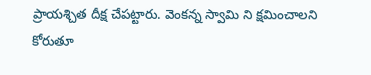ప్రాయశ్చిత దీక్ష చేపట్టారు. వెంకన్న స్వామి ని క్షమించాలని కోరుతూ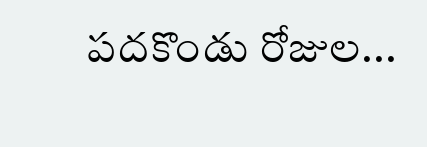పదకొండు రోజుల...